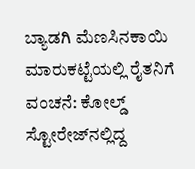ಬ್ಯಾಡಗಿ ಮೆಣಸಿನಕಾಯಿ ಮಾರುಕಟ್ಟೆಯಲ್ಲಿ ರೈತನಿಗೆ ವಂಚನೆ: ಕೋಲ್ಡ್ ಸ್ಟೋರೇಜ್‌ನಲ್ಲಿದ್ದ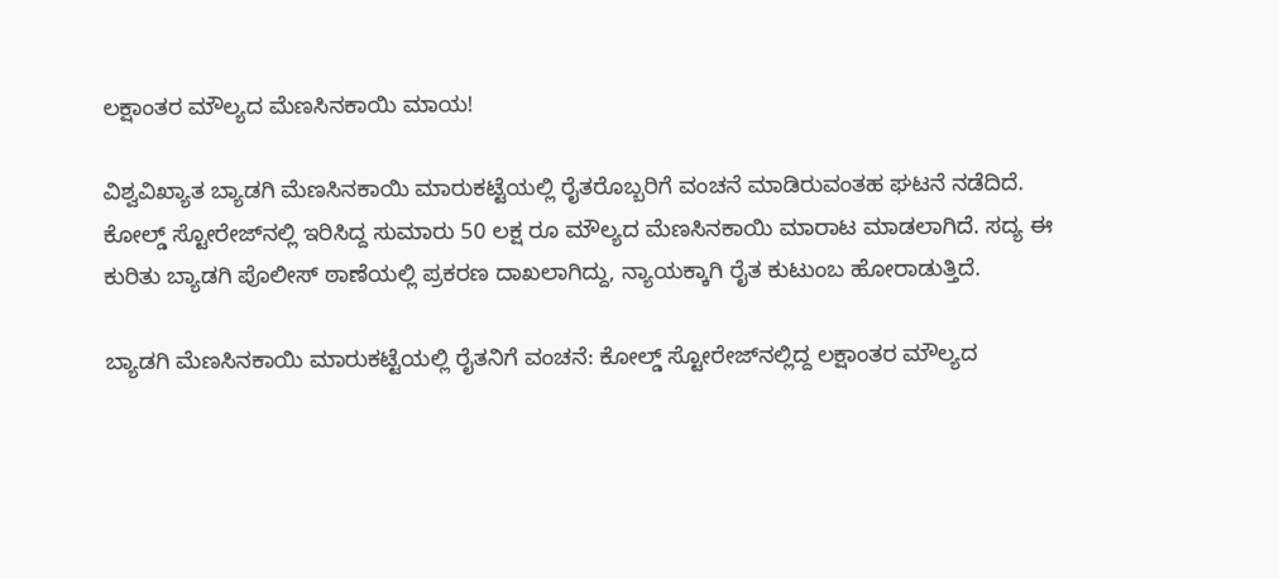ಲಕ್ಷಾಂತರ ಮೌಲ್ಯದ ಮೆಣಸಿನಕಾಯಿ ಮಾಯ!

ವಿಶ್ವವಿಖ್ಯಾತ ಬ್ಯಾಡಗಿ ಮೆಣಸಿನಕಾಯಿ ಮಾರುಕಟ್ಟೆಯಲ್ಲಿ ರೈತರೊಬ್ಬರಿಗೆ ವಂಚನೆ ಮಾಡಿರುವಂತಹ ಘಟನೆ ನಡೆದಿದೆ. ಕೋಲ್ಡ್ ಸ್ಟೋರೇಜ್‌ನಲ್ಲಿ ಇರಿಸಿದ್ದ ಸುಮಾರು 50 ಲಕ್ಷ ರೂ ಮೌಲ್ಯದ ಮೆಣಸಿನಕಾಯಿ ಮಾರಾಟ ಮಾಡಲಾಗಿದೆ. ಸದ್ಯ ಈ ಕುರಿತು ಬ್ಯಾಡಗಿ ಪೊಲೀಸ್ ಠಾಣೆಯಲ್ಲಿ ಪ್ರಕರಣ ದಾಖಲಾಗಿದ್ದು, ನ್ಯಾಯಕ್ಕಾಗಿ ರೈತ ಕುಟುಂಬ ಹೋರಾಡುತ್ತಿದೆ.

ಬ್ಯಾಡಗಿ ಮೆಣಸಿನಕಾಯಿ ಮಾರುಕಟ್ಟೆಯಲ್ಲಿ ರೈತನಿಗೆ ವಂಚನೆ: ಕೋಲ್ಡ್ ಸ್ಟೋರೇಜ್‌ನಲ್ಲಿದ್ದ ಲಕ್ಷಾಂತರ ಮೌಲ್ಯದ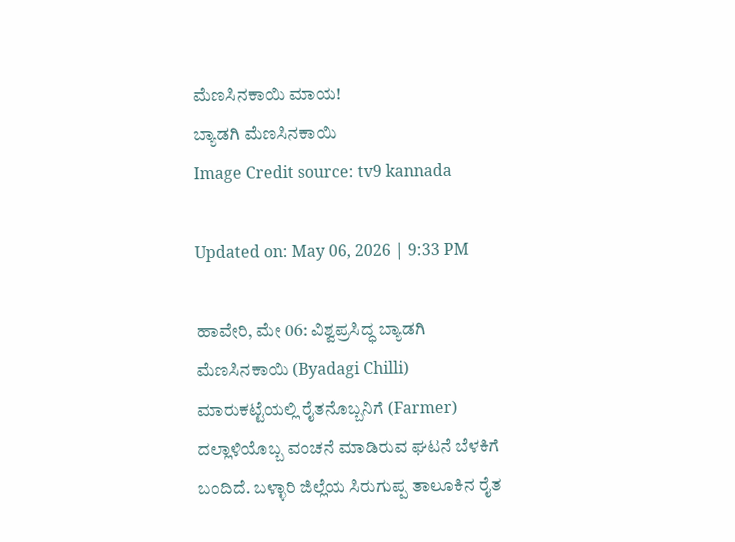ಮೆಣಸಿನಕಾಯಿ ಮಾಯ!
ಬ್ಯಾಡಗಿ ಮೆಣಸಿನಕಾಯಿ
Image Credit source: tv9 kannada

Updated on: May 06, 2026 | 9:33 PM

ಹಾವೇರಿ, ಮೇ 06: ವಿಶ್ವಪ್ರಸಿದ್ಧ ಬ್ಯಾಡಗಿ ಮೆಣಸಿನಕಾಯಿ (Byadagi Chilli) ಮಾರುಕಟ್ಟೆಯಲ್ಲಿ ರೈತನೊಬ್ಬನಿಗೆ (Farmer) ದಲ್ಲಾಳಿಯೊಬ್ಬ ವಂಚನೆ ಮಾಡಿರುವ ಘಟನೆ ಬೆಳಕಿಗೆ ಬಂದಿದೆ. ಬಳ್ಳಾರಿ ಜಿಲ್ಲೆಯ ಸಿರುಗುಪ್ಪ ತಾಲೂಕಿನ ರೈತ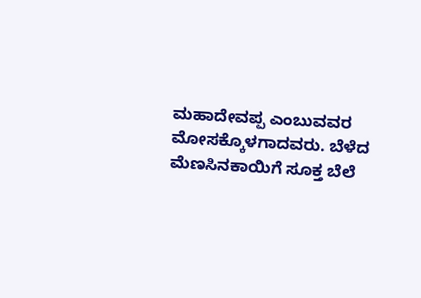ಮಹಾದೇವಪ್ಪ ಎಂಬುವವರ ಮೋಸಕ್ಕೊಳಗಾದವರು. ಬೆಳೆದ ಮೆಣಸಿನಕಾಯಿಗೆ ಸೂಕ್ತ ಬೆಲೆ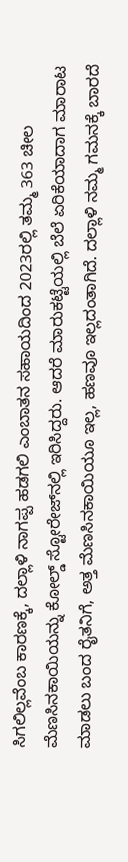ಸಿಗಲಿಲ್ಲವೆಂಬ ಕಾರಣಕ್ಕೆ, ದಲ್ಲಾಳಿ ನಾಗಪ್ಪ ಹಡಗಲಿ ಎಂಬಾತನ ಸಹಾಯದಿಂದ 2023ರಲ್ಲಿ ತಮ್ಮ 363 ಚೀಲ ಮೆಣಸಿನಕಾಯಿಯನ್ನು ಕೋಲ್ಡ್ ಸ್ಟೋರೇಜ್‌ನಲ್ಲಿ ಇರಿಸಿದ್ದರು. ಆದರೆ ಮಾರುಕಟ್ಟೆಯಲ್ಲಿ ಬೆಲೆ ಏರಿಕೆಯಾದಾಗ ಮಾರಾಟ ಮಾಡಲು ಬಂದ ರೈತನಿಗೆ, ಅತ್ತ ಮೆಣಸಿನಕಾಯಿಯೂ ಇಲ್ಲ, ಹಣವೂ ಇಲ್ಲದಂತಾಗಿದೆ. ದಲ್ಲಾಳಿ ನಮ್ಮ ಗಮನಕ್ಕೆ ಬಾರದೆ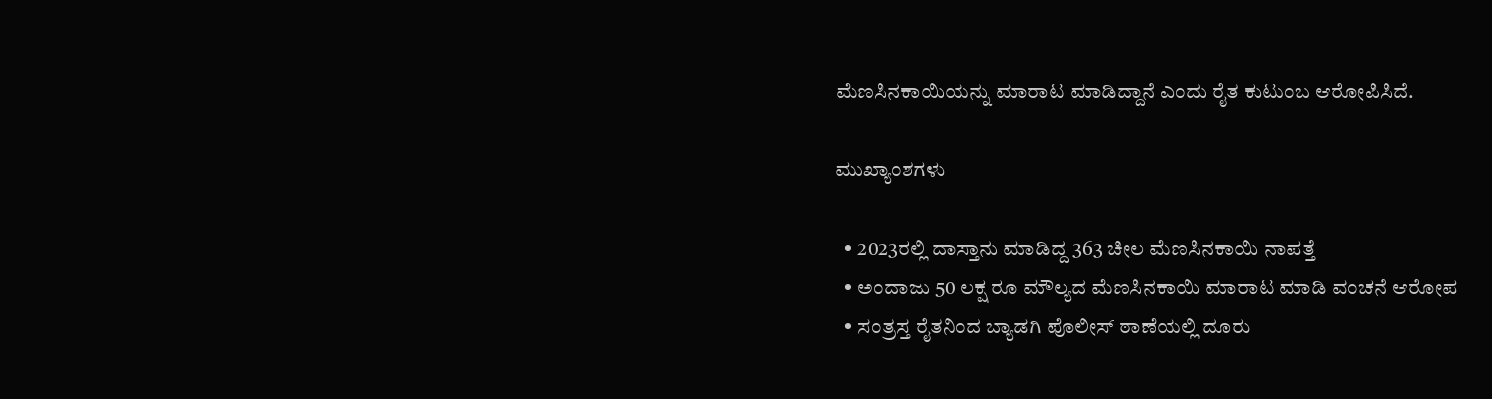ಮೆಣಸಿನಕಾಯಿಯನ್ನು ಮಾರಾಟ ಮಾಡಿದ್ದಾನೆ ಎಂದು ರೈತ ಕುಟುಂಬ ಆರೋಪಿಸಿದೆ.

ಮುಖ್ಯಾಂಶಗಳು

  • 2023ರಲ್ಲಿ ದಾಸ್ತಾನು ಮಾಡಿದ್ದ 363 ಚೀಲ ಮೆಣಸಿನಕಾಯಿ ನಾಪತ್ತೆ
  • ಅಂದಾಜು 50 ಲಕ್ಷ ರೂ ಮೌಲ್ಯದ ಮೆಣಸಿನಕಾಯಿ ಮಾರಾಟ ಮಾಡಿ ವಂಚನೆ ಆರೋಪ
  • ಸಂತ್ರಸ್ತ ರೈತನಿಂದ ಬ್ಯಾಡಗಿ ಪೊಲೀಸ್ ಠಾಣೆಯಲ್ಲಿ ದೂರು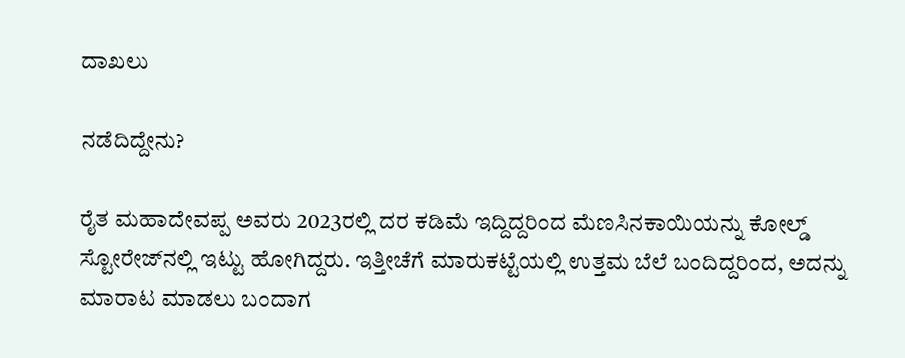ದಾಖಲು

ನಡೆದಿದ್ದೇನು?

ರೈತ ಮಹಾದೇವಪ್ಪ ಅವರು 2023ರಲ್ಲಿ ದರ ಕಡಿಮೆ ಇದ್ದಿದ್ದರಿಂದ ಮೆಣಸಿನಕಾಯಿಯನ್ನು ಕೋಲ್ಡ್ ಸ್ಟೋರೇಜ್‌ನಲ್ಲಿ ಇಟ್ಟು ಹೋಗಿದ್ದರು. ಇತ್ತೀಚೆಗೆ ಮಾರುಕಟ್ಟೆಯಲ್ಲಿ ಉತ್ತಮ ಬೆಲೆ ಬಂದಿದ್ದರಿಂದ, ಅದನ್ನು ಮಾರಾಟ ಮಾಡಲು ಬಂದಾಗ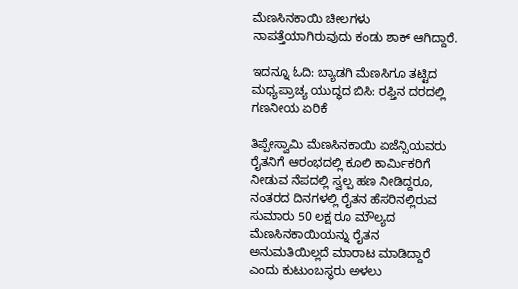ಮೆಣಸಿನಕಾಯಿ ಚೀಲಗಳು ನಾಪತ್ತೆಯಾಗಿರುವುದು ಕಂಡು ಶಾಕ್ ಆಗಿದ್ದಾರೆ.

ಇದನ್ನೂ ಓದಿ: ಬ್ಯಾಡಗಿ ಮೆಣಸಿಗೂ ತಟ್ಟಿದ ಮಧ್ಯಪ್ರಾಚ್ಯ ಯುದ್ಧದ ಬಿಸಿ: ರಫ್ತಿನ ದರದಲ್ಲಿ ಗಣನೀಯ ಏರಿಕೆ

ತಿಪ್ಪೇಸ್ವಾಮಿ ಮೆಣಸಿನಕಾಯಿ ಏಜೆನ್ಸಿಯವರು ರೈತನಿಗೆ ಆರಂಭದಲ್ಲಿ ಕೂಲಿ ಕಾರ್ಮಿಕರಿಗೆ ನೀಡುವ ನೆಪದಲ್ಲಿ ಸ್ವಲ್ಪ ಹಣ ನೀಡಿದ್ದರೂ, ನಂತರದ ದಿನಗಳಲ್ಲಿ ರೈತನ ಹೆಸರಿನಲ್ಲಿರುವ ಸುಮಾರು 50 ಲಕ್ಷ ರೂ ಮೌಲ್ಯದ ಮೆಣಸಿನಕಾಯಿಯನ್ನು ರೈತನ ಅನುಮತಿಯಿಲ್ಲದೆ ಮಾರಾಟ ಮಾಡಿದ್ದಾರೆ ಎಂದು ಕುಟುಂಬಸ್ಥರು ಅಳಲು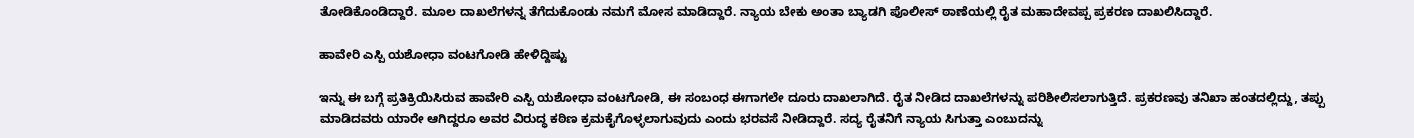ತೋಡಿಕೊಂಡಿದ್ದಾರೆ. ಮೂಲ ದಾಖಲೆಗಳನ್ನ ತೆಗೆದುಕೊಂಡು ನಮಗೆ ಮೋಸ ಮಾಡಿದ್ದಾರೆ. ನ್ಯಾಯ ಬೇಕು ಅಂತಾ ಬ್ಯಾಡಗಿ ಪೊಲೀಸ್ ಠಾಣೆಯಲ್ಲಿ ರೈತ ಮಹಾದೇವಪ್ಪ ಪ್ರಕರಣ ದಾಖಲಿಸಿದ್ದಾರೆ.

ಹಾವೇರಿ ಎಸ್ಪಿ ಯಶೋಧಾ ವಂಟಗೋಡಿ ಹೇಳಿದ್ದಿಷ್ಟು

ಇನ್ನು ಈ ಬಗ್ಗೆ ಪ್ರತಿಕ್ರಿಯಿಸಿರುವ ಹಾವೇರಿ ಎಸ್ಪಿ ಯಶೋಧಾ ವಂಟಗೋಡಿ, ಈ ಸಂಬಂಧ ಈಗಾಗಲೇ ದೂರು ದಾಖಲಾಗಿದೆ. ರೈತ ನೀಡಿದ ದಾಖಲೆಗಳನ್ನು ಪರಿಶೀಲಿಸಲಾಗುತ್ತಿದೆ. ಪ್ರಕರಣವು ತನಿಖಾ ಹಂತದಲ್ಲಿದ್ದು, ತಪ್ಪು ಮಾಡಿದವರು ಯಾರೇ ಆಗಿದ್ದರೂ ಅವರ ವಿರುದ್ಧ ಕಠಿಣ ಕ್ರಮಕೈಗೊಳ್ಳಲಾಗುವುದು ಎಂದು ಭರವಸೆ ನೀಡಿದ್ದಾರೆ. ಸದ್ಯ ರೈತನಿಗೆ ನ್ಯಾಯ ಸಿಗುತ್ತಾ ಎಂಬುದನ್ನು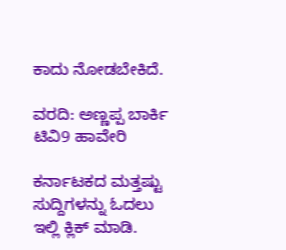ಕಾದು ನೋಡಬೇಕಿದೆ.

ವರದಿ: ಅಣ್ಣಪ್ಪ ಬಾರ್ಕಿ ಟಿವಿ9 ಹಾವೇರಿ

ಕರ್ನಾಟಕದ ಮತ್ತಷ್ಟು ಸುದ್ದಿಗಳನ್ನು ಓದಲು ಇಲ್ಲಿ ಕ್ಲಿಕ್ ಮಾಡಿ.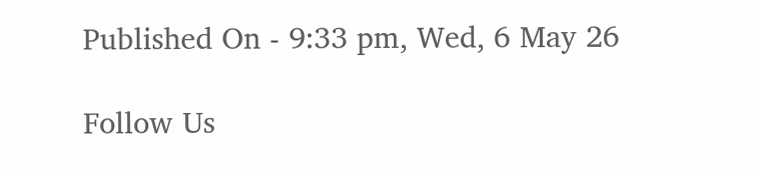Published On - 9:33 pm, Wed, 6 May 26

Follow Us